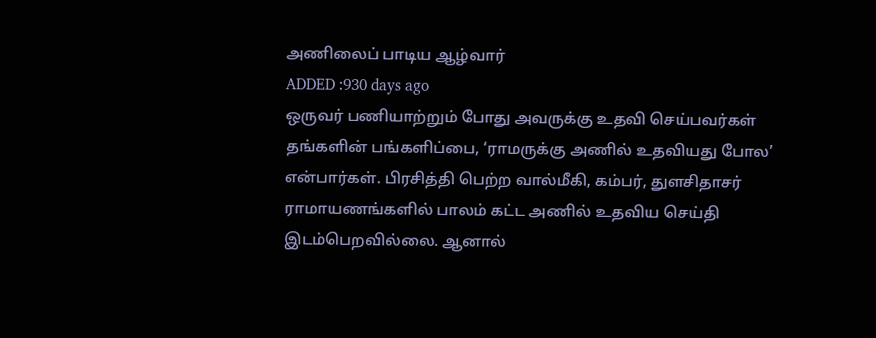அணிலைப் பாடிய ஆழ்வார்
ADDED :930 days ago
ஒருவர் பணியாற்றும் போது அவருக்கு உதவி செய்பவர்கள் தங்களின் பங்களிப்பை, ‘ராமருக்கு அணில் உதவியது போல’ என்பார்கள். பிரசித்தி பெற்ற வால்மீகி, கம்பர், துளசிதாசர் ராமாயணங்களில் பாலம் கட்ட அணில் உதவிய செய்தி இடம்பெறவில்லை. ஆனால்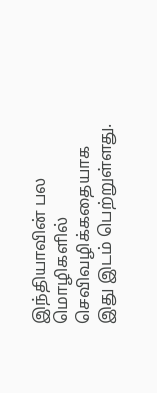இந்தியாவின் பல மொழிகளில் செவிவழிக்கதையாக இது இடம் பெற்றுள்ளது.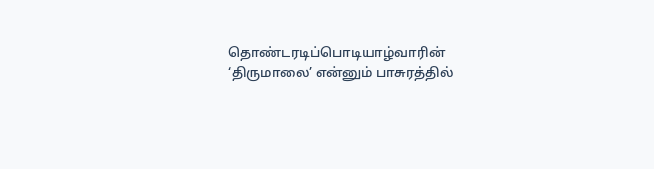தொண்டரடிப்பொடியாழ்வாரின் ‘திருமாலை’ என்னும் பாசுரத்தில்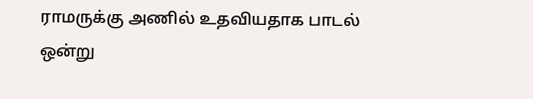ராமருக்கு அணில் உதவியதாக பாடல் ஒன்று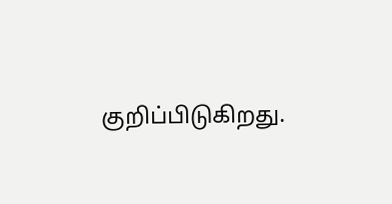குறிப்பிடுகிறது.